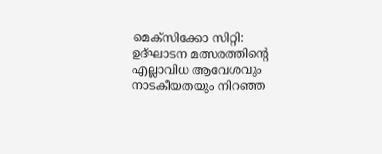മെക്സിക്കോ സിറ്റി: ഉദ്ഘാടന മത്സരത്തിന്റെ എല്ലാവിധ ആവേശവും നാടകീയതയും നിറഞ്ഞ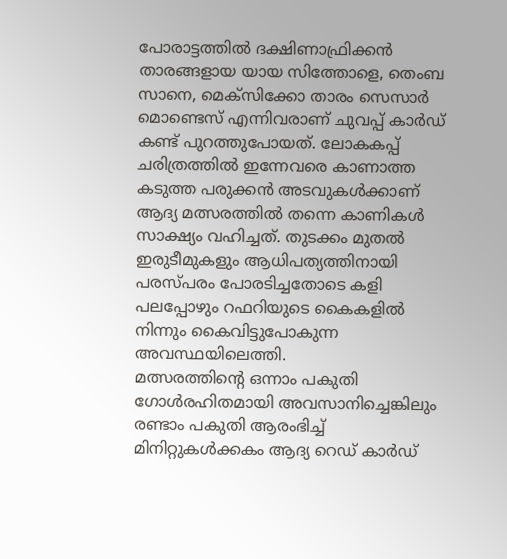പോരാട്ടത്തിൽ ദക്ഷിണാഫ്രിക്കൻ താരങ്ങളായ യായ സിത്തോളെ, തെംബ സാനെ, മെക്സിക്കോ താരം സെസാർ മൊണ്ടെസ് എന്നിവരാണ് ചുവപ്പ് കാർഡ് കണ്ട് പുറത്തുപോയത്. ലോകകപ്പ് ചരിത്രത്തിൽ ഇന്നേവരെ കാണാത്ത കടുത്ത പരുക്കൻ അടവുകൾക്കാണ് ആദ്യ മത്സരത്തിൽ തന്നെ കാണികൾ സാക്ഷ്യം വഹിച്ചത്. തുടക്കം മുതൽ ഇരുടീമുകളും ആധിപത്യത്തിനായി പരസ്പരം പോരടിച്ചതോടെ കളി പലപ്പോഴും റഫറിയുടെ കൈകളിൽ നിന്നും കൈവിട്ടുപോകുന്ന അവസ്ഥയിലെത്തി.
മത്സരത്തിന്റെ ഒന്നാം പകുതി ഗോൾരഹിതമായി അവസാനിച്ചെങ്കിലും രണ്ടാം പകുതി ആരംഭിച്ച് മിനിറ്റുകൾക്കകം ആദ്യ റെഡ് കാർഡ്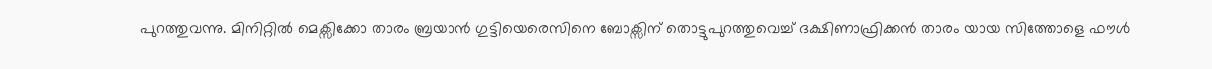പുറത്തുവന്നു. മിനിറ്റിൽ മെക്സിക്കോ താരം ബ്രയാൻ ഗുട്ടിയെരെസിനെ ബോക്സിന് തൊട്ടുപുറത്തുവെച്ച് ദക്ഷിണാഫ്രിക്കൻ താരം യായ സിത്തോളെ ഫൗൾ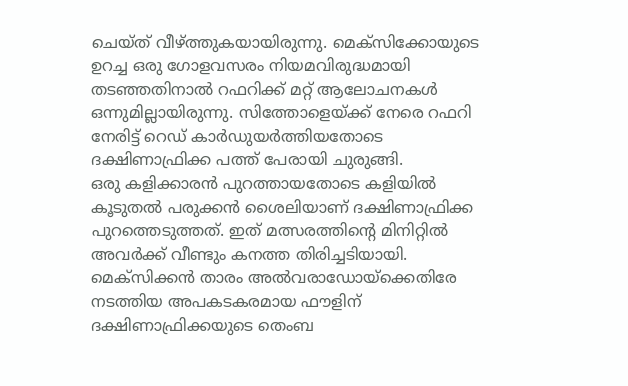ചെയ്ത് വീഴ്ത്തുകയായിരുന്നു. മെക്സിക്കോയുടെ ഉറച്ച ഒരു ഗോളവസരം നിയമവിരുദ്ധമായി തടഞ്ഞതിനാൽ റഫറിക്ക് മറ്റ് ആലോചനകൾ ഒന്നുമില്ലായിരുന്നു. സിത്തോളെയ്ക്ക് നേരെ റഫറി നേരിട്ട് റെഡ് കാർഡുയർത്തിയതോടെ ദക്ഷിണാഫ്രിക്ക പത്ത് പേരായി ചുരുങ്ങി.
ഒരു കളിക്കാരൻ പുറത്തായതോടെ കളിയിൽ കൂടുതൽ പരുക്കൻ ശൈലിയാണ് ദക്ഷിണാഫ്രിക്ക പുറത്തെടുത്തത്. ഇത് മത്സരത്തിന്റെ മിനിറ്റിൽ അവർക്ക് വീണ്ടും കനത്ത തിരിച്ചടിയായി. മെക്സിക്കൻ താരം അൽവരാഡോയ്ക്കെതിരേ നടത്തിയ അപകടകരമായ ഫൗളിന് ദക്ഷിണാഫ്രിക്കയുടെ തെംബ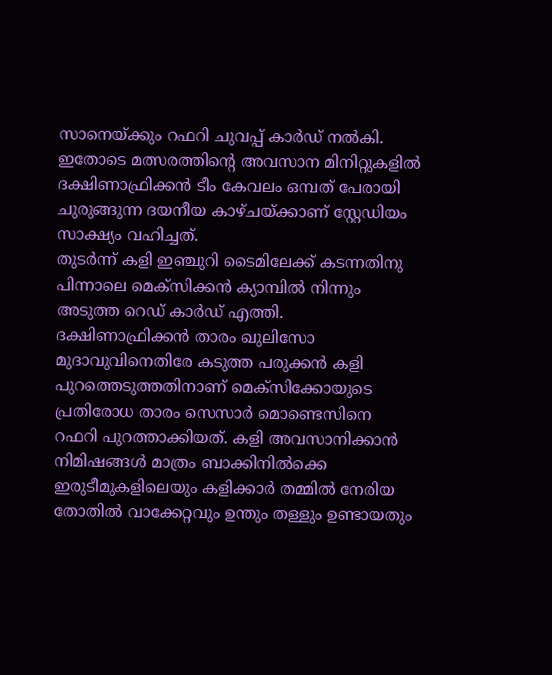സാനെയ്ക്കും റഫറി ചുവപ്പ് കാർഡ് നൽകി. ഇതോടെ മത്സരത്തിന്റെ അവസാന മിനിറ്റുകളിൽ ദക്ഷിണാഫ്രിക്കൻ ടീം കേവലം ഒമ്പത് പേരായി ചുരുങ്ങുന്ന ദയനീയ കാഴ്ചയ്ക്കാണ് സ്റ്റേഡിയം സാക്ഷ്യം വഹിച്ചത്.
തുടർന്ന് കളി ഇഞ്ചുറി ടൈമിലേക്ക് കടന്നതിനു പിന്നാലെ മെക്സിക്കൻ ക്യാമ്പിൽ നിന്നും അടുത്ത റെഡ് കാർഡ് എത്തി. ദക്ഷിണാഫ്രിക്കൻ താരം ഖുലിസോ മുദാവുവിനെതിരേ കടുത്ത പരുക്കൻ കളി പുറത്തെടുത്തതിനാണ് മെക്സിക്കോയുടെ പ്രതിരോധ താരം സെസാർ മൊണ്ടെസിനെ റഫറി പുറത്താക്കിയത്. കളി അവസാനിക്കാൻ നിമിഷങ്ങൾ മാത്രം ബാക്കിനിൽക്കെ ഇരുടീമുകളിലെയും കളിക്കാർ തമ്മിൽ നേരിയ തോതിൽ വാക്കേറ്റവും ഉന്തും തള്ളും ഉണ്ടായതും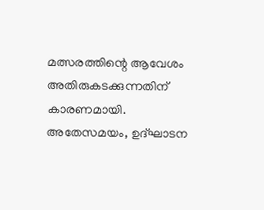മത്സരത്തിന്റെ ആവേശം അതിരുകടക്കുന്നതിന് കാരണമായി.
അതേസമയം, ഉദ്ഘാടന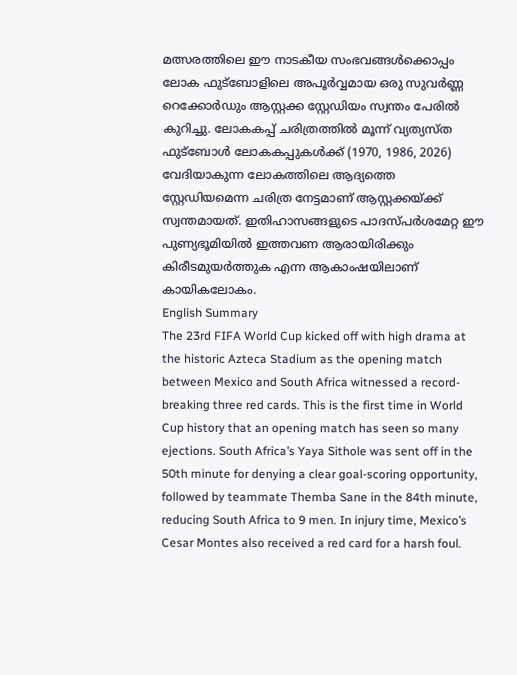മത്സരത്തിലെ ഈ നാടകീയ സംഭവങ്ങൾക്കൊപ്പം ലോക ഫുട്ബോളിലെ അപൂർവ്വമായ ഒരു സുവർണ്ണ റെക്കോർഡും ആസ്റ്റക്ക സ്റ്റേഡിയം സ്വന്തം പേരിൽ കുറിച്ചു. ലോകകപ്പ് ചരിത്രത്തിൽ മൂന്ന് വ്യത്യസ്ത ഫുട്ബോൾ ലോകകപ്പുകൾക്ക് (1970, 1986, 2026) വേദിയാകുന്ന ലോകത്തിലെ ആദ്യത്തെ സ്റ്റേഡിയമെന്ന ചരിത്ര നേട്ടമാണ് ആസ്റ്റക്കയ്ക്ക് സ്വന്തമായത്. ഇതിഹാസങ്ങളുടെ പാദസ്പർശമേറ്റ ഈ പുണ്യഭൂമിയിൽ ഇത്തവണ ആരായിരിക്കും കിരീടമുയർത്തുക എന്ന ആകാംഷയിലാണ് കായികലോകം.
English Summary
The 23rd FIFA World Cup kicked off with high drama at the historic Azteca Stadium as the opening match between Mexico and South Africa witnessed a record-breaking three red cards. This is the first time in World Cup history that an opening match has seen so many ejections. South Africa’s Yaya Sithole was sent off in the 50th minute for denying a clear goal-scoring opportunity, followed by teammate Themba Sane in the 84th minute, reducing South Africa to 9 men. In injury time, Mexico’s Cesar Montes also received a red card for a harsh foul.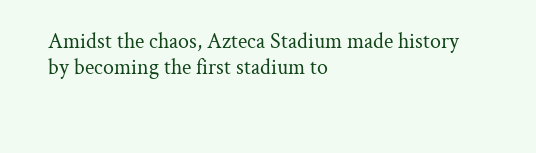Amidst the chaos, Azteca Stadium made history by becoming the first stadium to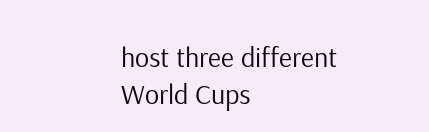host three different World Cups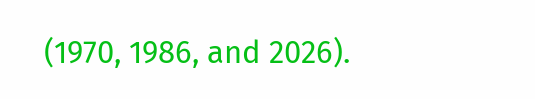(1970, 1986, and 2026).